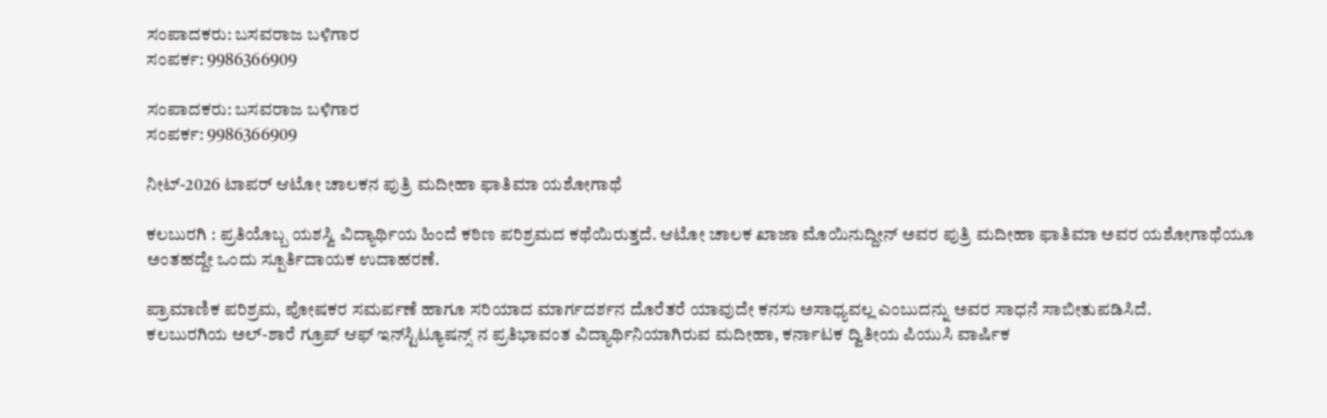ಸಂಪಾದಕರು: ಬಸವರಾಜ ಬಳಿಗಾರ
ಸಂಪರ್ಕ: 9986366909

ಸಂಪಾದಕರು: ಬಸವರಾಜ ಬಳಿಗಾರ
ಸಂಪರ್ಕ: 9986366909

ನೀಟ್-2026 ಟಾಪರ್ ಆಟೋ ಚಾಲಕನ ಪುತ್ರಿ ಮದೀಹಾ ಫಾತಿಮಾ ಯಶೋಗಾಥೆ

ಕಲಬುರಗಿ : ಪ್ರತಿಯೊಬ್ಬ ಯಶಸ್ವಿ ವಿದ್ಯಾರ್ಥಿಯ ಹಿಂದೆ ಕಠಿಣ ಪರಿಶ್ರಮದ ಕಥೆಯಿರುತ್ತದೆ. ಆಟೋ ಚಾಲಕ ಖಾಜಾ ಮೊಯಿನುದ್ದೀನ್ ಅವರ ಪುತ್ರಿ ಮದೀಹಾ ಫಾತಿಮಾ ಅವರ ಯಶೋಗಾಥೆಯೂ ಅಂತಹದ್ದೇ ಒಂದು ಸ್ಪೂರ್ತಿದಾಯಕ ಉದಾಹರಣೆ.

ಪ್ರಾಮಾಣಿಕ ಪರಿಶ್ರಮ, ಪೋಷಕರ ಸಮರ್ಪಣೆ ಹಾಗೂ ಸರಿಯಾದ ಮಾರ್ಗದರ್ಶನ ದೊರೆತರೆ ಯಾವುದೇ ಕನಸು ಅಸಾಧ್ಯವಲ್ಲ ಎಂಬುದನ್ನು ಅವರ ಸಾಧನೆ ಸಾಬೀತುಪಡಿಸಿದೆ.
ಕಲಬುರಗಿಯ ಅಲ್-ಶಾರೆ ಗ್ರೂಪ್ ಆಫ್ ಇನ್‍ಸ್ಟಿಟ್ಯೂಷನ್ಸ್ ನ ಪ್ರತಿಭಾವಂತ ವಿದ್ಯಾರ್ಥಿನಿಯಾಗಿರುವ ಮದೀಹಾ, ಕರ್ನಾಟಕ ದ್ವಿತೀಯ ಪಿಯುಸಿ ವಾರ್ಷಿಕ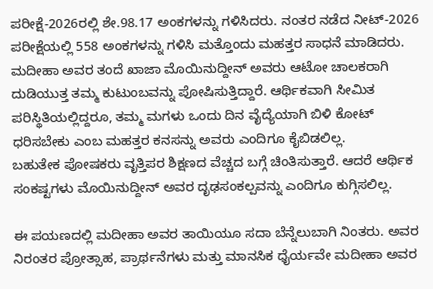ಪರೀಕ್ಷೆ-2026ರಲ್ಲಿ ಶೇ.98.17 ಅಂಕಗಳನ್ನು ಗಳಿಸಿದರು. ನಂತರ ನಡೆದ ನೀಟ್-2026 ಪರೀಕ್ಷೆಯಲ್ಲಿ 558 ಅಂಕಗಳನ್ನು ಗಳಿಸಿ ಮತ್ತೊಂದು ಮಹತ್ತರ ಸಾಧನೆ ಮಾಡಿದರು.
ಮದೀಹಾ ಅವರ ತಂದೆ ಖಾಜಾ ಮೊಯಿನುದ್ದೀನ್ ಅವರು ಆಟೋ ಚಾಲಕರಾಗಿ ದುಡಿಯುತ್ತ ತಮ್ಮ ಕುಟುಂಬವನ್ನು ಪೋಷಿಸುತ್ತಿದ್ದಾರೆ. ಆರ್ಥಿಕವಾಗಿ ಸೀಮಿತ ಪರಿಸ್ಥಿತಿಯಲ್ಲಿದ್ದರೂ, ತಮ್ಮ ಮಗಳು ಒಂದು ದಿನ ವೈದ್ಯೆಯಾಗಿ ಬಿಳಿ ಕೋಟ್ ಧರಿಸಬೇಕು ಎಂಬ ಮಹತ್ತರ ಕನಸನ್ನು ಅವರು ಎಂದಿಗೂ ಕೈಬಿಡಲಿಲ್ಲ.
ಬಹುತೇಕ ಪೋಷಕರು ವೃತ್ತಿಪರ ಶಿಕ್ಷಣದ ವೆಚ್ಚದ ಬಗ್ಗೆ ಚಿಂತಿಸುತ್ತಾರೆ. ಆದರೆ ಆರ್ಥಿಕ ಸಂಕಷ್ಟಗಳು ಮೊಯಿನುದ್ದೀನ್ ಅವರ ದೃಢಸಂಕಲ್ಪವನ್ನು ಎಂದಿಗೂ ಕುಗ್ಗಿಸಲಿಲ್ಲ.

ಈ ಪಯಣದಲ್ಲಿ ಮದೀಹಾ ಅವರ ತಾಯಿಯೂ ಸದಾ ಬೆನ್ನೆಲುಬಾಗಿ ನಿಂತರು. ಅವರ ನಿರಂತರ ಪ್ರೋತ್ಸಾಹ, ಪ್ರಾರ್ಥನೆಗಳು ಮತ್ತು ಮಾನಸಿಕ ಧೈರ್ಯವೇ ಮದೀಹಾ ಅವರ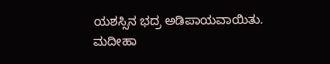ಯಶಸ್ಸಿನ ಭದ್ರ ಅಡಿಪಾಯವಾಯಿತು.
ಮದೀಹಾ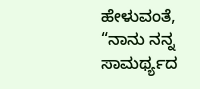ಹೇಳುವಂತೆ, “ನಾನು ನನ್ನ ಸಾಮರ್ಥ್ಯದ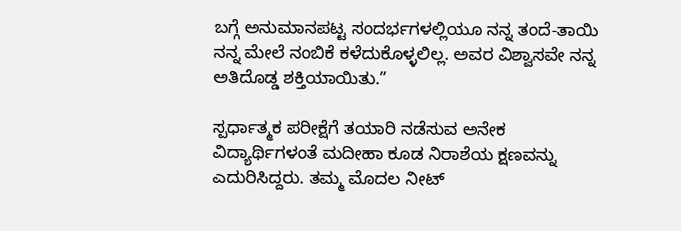ಬಗ್ಗೆ ಅನುಮಾನಪಟ್ಟ ಸಂದರ್ಭಗಳಲ್ಲಿಯೂ ನನ್ನ ತಂದೆ-ತಾಯಿ ನನ್ನ ಮೇಲೆ ನಂಬಿಕೆ ಕಳೆದುಕೊಳ್ಳಲಿಲ್ಲ. ಅವರ ವಿಶ್ವಾಸವೇ ನನ್ನ ಅತಿದೊಡ್ಡ ಶಕ್ತಿಯಾಯಿತು.”

ಸ್ಪರ್ಧಾತ್ಮಕ ಪರೀಕ್ಷೆಗೆ ತಯಾರಿ ನಡೆಸುವ ಅನೇಕ ವಿದ್ಯಾರ್ಥಿಗಳಂತೆ ಮದೀಹಾ ಕೂಡ ನಿರಾಶೆಯ ಕ್ಷಣವನ್ನು ಎದುರಿಸಿದ್ದರು. ತಮ್ಮ ಮೊದಲ ನೀಟ್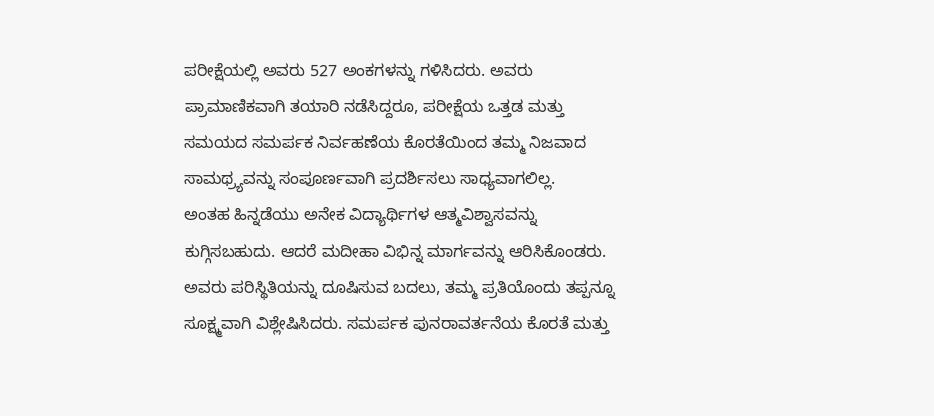ಪರೀಕ್ಷೆಯಲ್ಲಿ ಅವರು 527 ಅಂಕಗಳನ್ನು ಗಳಿಸಿದರು. ಅವರು ಪ್ರಾಮಾಣಿಕವಾಗಿ ತಯಾರಿ ನಡೆಸಿದ್ದರೂ, ಪರೀಕ್ಷೆಯ ಒತ್ತಡ ಮತ್ತು ಸಮಯದ ಸಮರ್ಪಕ ನಿರ್ವಹಣೆಯ ಕೊರತೆಯಿಂದ ತಮ್ಮ ನಿಜವಾದ ಸಾಮಥ್ರ್ಯವನ್ನು ಸಂಪೂರ್ಣವಾಗಿ ಪ್ರದರ್ಶಿಸಲು ಸಾಧ್ಯವಾಗಲಿಲ್ಲ.
ಅಂತಹ ಹಿನ್ನಡೆಯು ಅನೇಕ ವಿದ್ಯಾರ್ಥಿಗಳ ಆತ್ಮವಿಶ್ವಾಸವನ್ನು ಕುಗ್ಗಿಸಬಹುದು. ಆದರೆ ಮದೀಹಾ ವಿಭಿನ್ನ ಮಾರ್ಗವನ್ನು ಆರಿಸಿಕೊಂಡರು.
ಅವರು ಪರಿಸ್ಥಿತಿಯನ್ನು ದೂಷಿಸುವ ಬದಲು, ತಮ್ಮ ಪ್ರತಿಯೊಂದು ತಪ್ಪನ್ನೂ ಸೂಕ್ಷ್ಮವಾಗಿ ವಿಶ್ಲೇಷಿಸಿದರು. ಸಮರ್ಪಕ ಪುನರಾವರ್ತನೆಯ ಕೊರತೆ ಮತ್ತು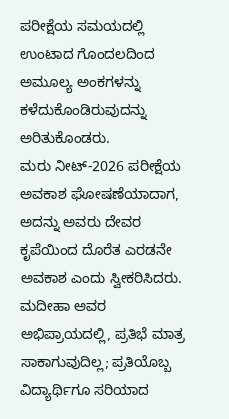ಪರೀಕ್ಷೆಯ ಸಮಯದಲ್ಲಿ ಉಂಟಾದ ಗೊಂದಲದಿಂದ ಅಮೂಲ್ಯ ಅಂಕಗಳನ್ನು ಕಳೆದುಕೊಂಡಿರುವುದನ್ನು ಅರಿತುಕೊಂಡರು.
ಮರು ನೀಟ್-2026 ಪರೀಕ್ಷೆಯ ಅವಕಾಶ ಘೋಷಣೆಯಾದಾಗ, ಅದನ್ನು ಅವರು ದೇವರ ಕೃಪೆಯಿಂದ ದೊರೆತ ಎರಡನೇ ಅವಕಾಶ ಎಂದು ಸ್ವೀಕರಿಸಿದರು. ಮದೀಹಾ ಅವರ ಅಭಿಪ್ರಾಯದಲ್ಲಿ, ಪ್ರತಿಭೆ ಮಾತ್ರ ಸಾಕಾಗುವುದಿಲ್ಲ; ಪ್ರತಿಯೊಬ್ಬ ವಿದ್ಯಾರ್ಥಿಗೂ ಸರಿಯಾದ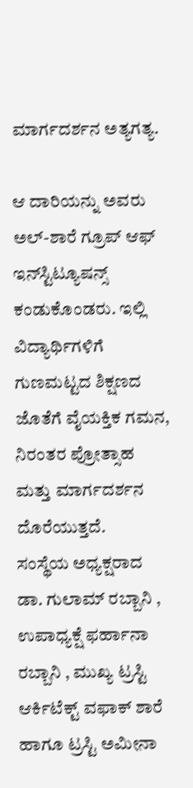ಮಾರ್ಗದರ್ಶನ ಅತ್ಯಗತ್ಯ.

ಆ ದಾರಿಯನ್ನು ಅವರು ಅಲ್-ಶಾರೆ ಗ್ರೂಪ್ ಆಫ್ ಇನ್‍ಸ್ಟಿಟ್ಯೂಷನ್ಸ್ ಕಂಡುಕೊಂಡರು. ಇಲ್ಲಿ ವಿದ್ಯಾರ್ಥಿಗಳಿಗೆ ಗುಣಮಟ್ಟದ ಶಿಕ್ಷಣದ ಜೊತೆಗೆ ವೈಯಕ್ತಿಕ ಗಮನ, ನಿರಂತರ ಪ್ರೋತ್ಸಾಹ ಮತ್ತು ಮಾರ್ಗದರ್ಶನ ದೊರೆಯುತ್ತದೆ.
ಸಂಸ್ಥೆಯ ಅಧ್ಯಕ್ಷರಾದ ಡಾ. ಗುಲಾಮ್ ರಬ್ಬಾನಿ , ಉಪಾಧ್ಯಕ್ಷೆ ಫರ್ಹಾನಾ ರಬ್ಬಾನಿ , ಮುಖ್ಯ ಟ್ರಸ್ಟಿ ಆರ್ಕಿಟೆಕ್ಟ್ ವಫಾಕ್ ಶಾರೆ ಹಾಗೂ ಟ್ರಸ್ಟಿ ಅಮೀನಾ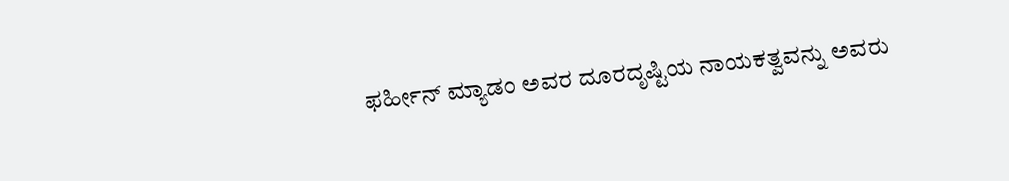ಫರ್ಹೀನ್ ಮ್ಯಾಡಂ ಅವರ ದೂರದೃಷ್ಟಿಯ ನಾಯಕತ್ವವನ್ನು ಅವರು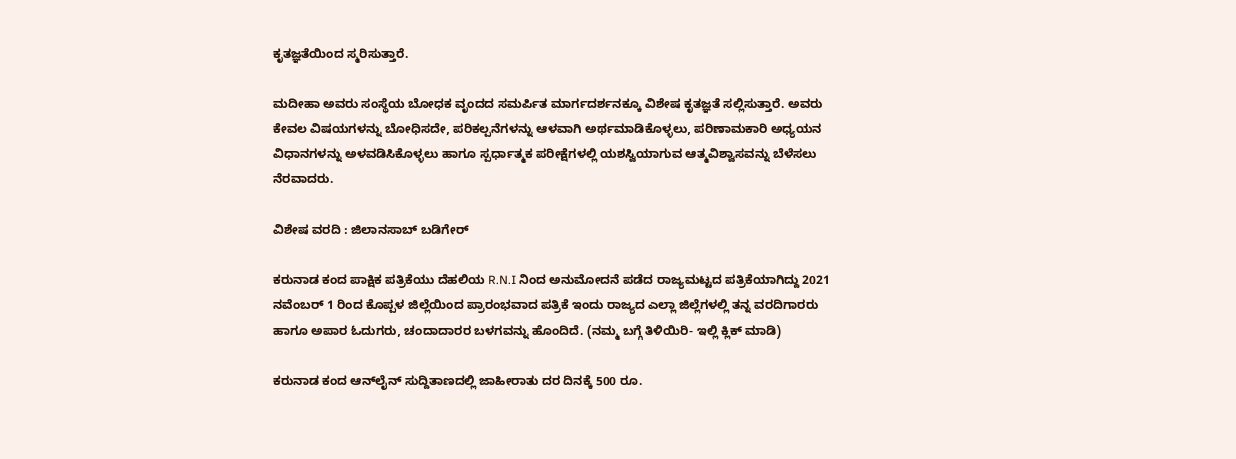ಕೃತಜ್ಞತೆಯಿಂದ ಸ್ಮರಿಸುತ್ತಾರೆ.

ಮದೀಹಾ ಅವರು ಸಂಸ್ಥೆಯ ಬೋಧಕ ವೃಂದದ ಸಮರ್ಪಿತ ಮಾರ್ಗದರ್ಶನಕ್ಕೂ ವಿಶೇಷ ಕೃತಜ್ಞತೆ ಸಲ್ಲಿಸುತ್ತಾರೆ. ಅವರು ಕೇವಲ ವಿಷಯಗಳನ್ನು ಬೋಧಿಸದೇ, ಪರಿಕಲ್ಪನೆಗಳನ್ನು ಆಳವಾಗಿ ಅರ್ಥಮಾಡಿಕೊಳ್ಳಲು, ಪರಿಣಾಮಕಾರಿ ಅಧ್ಯಯನ ವಿಧಾನಗಳನ್ನು ಅಳವಡಿಸಿಕೊಳ್ಳಲು ಹಾಗೂ ಸ್ಪರ್ಧಾತ್ಮಕ ಪರೀಕ್ಷೆಗಳಲ್ಲಿ ಯಶಸ್ವಿಯಾಗುವ ಆತ್ಮವಿಶ್ವಾಸವನ್ನು ಬೆಳೆಸಲು ನೆರವಾದರು.

ವಿಶೇಷ ವರದಿ : ಜಿಲಾನಸಾಬ್ ಬಡಿಗೇರ್

ಕರುನಾಡ ಕಂದ ಪಾಕ್ಷಿಕ ಪತ್ರಿಕೆಯು ದೆಹಲಿಯ R.N.I ನಿಂದ ಅನುಮೋದನೆ ಪಡೆದ ರಾಜ್ಯಮಟ್ಟದ ಪತ್ರಿಕೆಯಾಗಿದ್ದು 2021 ನವೆಂಬರ್ 1 ರಿಂದ ಕೊಪ್ಪಳ ಜಿಲ್ಲೆಯಿಂದ ಪ್ರಾರಂಭವಾದ ಪತ್ರಿಕೆ ಇಂದು ರಾಜ್ಯದ ಎಲ್ಲಾ ಜಿಲ್ಲೆಗಳಲ್ಲಿ ತನ್ನ ವರದಿಗಾರರು ಹಾಗೂ ಅಪಾರ ಓದುಗರು, ಚಂದಾದಾರರ ಬಳಗವನ್ನು ಹೊಂದಿದೆ. (ನಮ್ಮ ಬಗ್ಗೆ ತಿಳಿಯಿರಿ- ಇಲ್ಲಿ ಕ್ಲಿಕ್‌ ಮಾಡಿ)

ಕರುನಾಡ ಕಂದ ಆನ್‌ಲೈನ್‌ ಸುದ್ದಿತಾಣದಲ್ಲಿ ಜಾಹೀರಾತು ದರ ದಿನಕ್ಕೆ 500 ರೂ.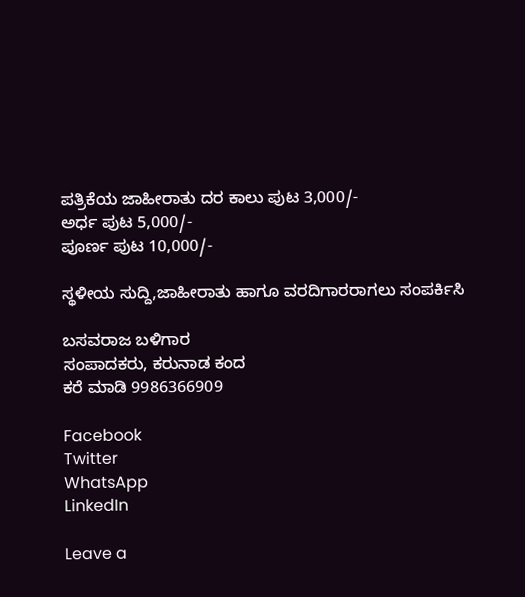ಪತ್ರಿಕೆಯ ಜಾಹೀರಾತು ದರ ಕಾಲು ಪುಟ 3,000/-
ಅರ್ಧ ಪುಟ 5,000/-
ಪೂರ್ಣ ಪುಟ 10,000/-

ಸ್ಥಳೀಯ ಸುದ್ದಿ,ಜಾಹೀರಾತು ಹಾಗೂ ವರದಿಗಾರರಾಗಲು ಸಂಪರ್ಕಿಸಿ

ಬಸವರಾಜ ಬಳಿಗಾರ
ಸಂಪಾದಕರು, ಕರುನಾಡ ಕಂದ
ಕರೆ ಮಾಡಿ 9986366909

Facebook
Twitter
WhatsApp
LinkedIn

Leave a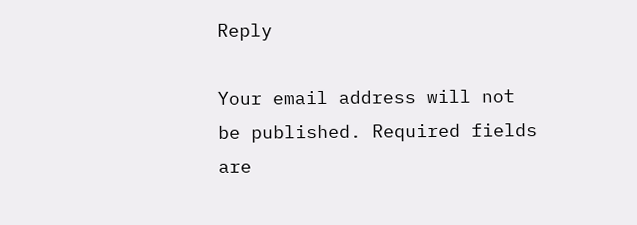Reply

Your email address will not be published. Required fields are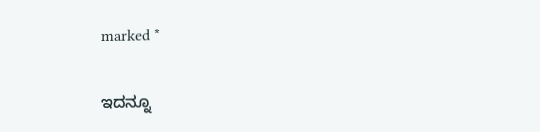marked *

ಇದನ್ನೂ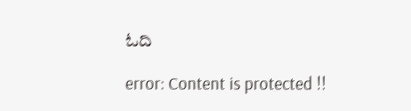ಓದಿ

error: Content is protected !!